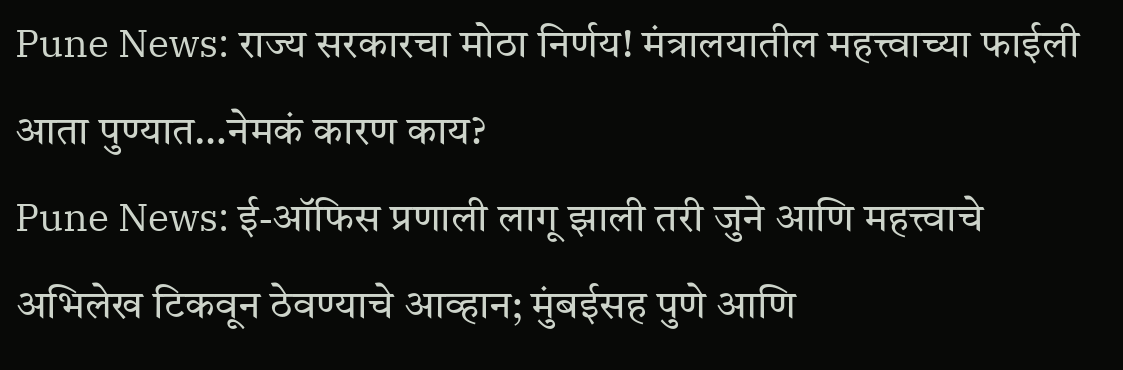Pune News: राज्य सरकारचा मोठा निर्णय! मंत्रालयातील महत्त्वाच्या फाईली आता पुण्यात…नेमकं कारण काय?
Pune News: ई-ऑफिस प्रणाली लागू झाली तरी जुने आणि महत्त्वाचे अभिलेख टिकवून ठेवण्याचे आव्हान; मुंबईसह पुणे आणि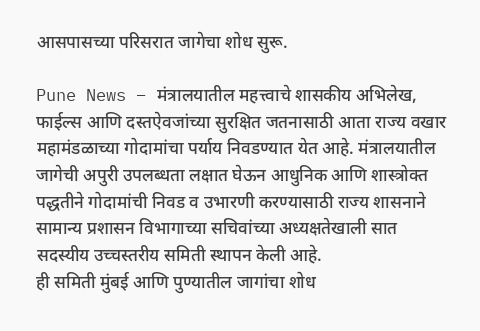आसपासच्या परिसरात जागेचा शोध सुरू.

Pune News – मंत्रालयातील महत्त्वाचे शासकीय अभिलेख, फाईल्स आणि दस्तऐवजांच्या सुरक्षित जतनासाठी आता राज्य वखार महामंडळाच्या गोदामांचा पर्याय निवडण्यात येत आहे. मंत्रालयातील जागेची अपुरी उपलब्धता लक्षात घेऊन आधुनिक आणि शास्त्रोक्त पद्धतीने गोदामांची निवड व उभारणी करण्यासाठी राज्य शासनाने सामान्य प्रशासन विभागाच्या सचिवांच्या अध्यक्षतेखाली सात सदस्यीय उच्चस्तरीय समिती स्थापन केली आहे.
ही समिती मुंबई आणि पुण्यातील जागांचा शोध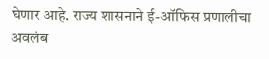घेणार आहे. राज्य शासनाने ई-ऑफिस प्रणालीचा अवलंब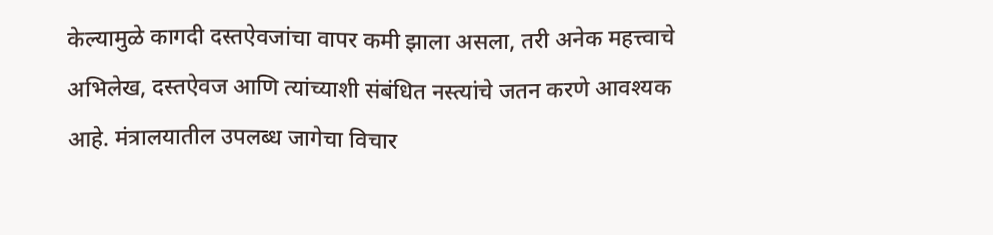केल्यामुळे कागदी दस्तऐवजांचा वापर कमी झाला असला, तरी अनेक महत्त्वाचे अभिलेख, दस्तऐवज आणि त्यांच्याशी संबंधित नस्त्यांचे जतन करणे आवश्यक आहे. मंत्रालयातील उपलब्ध जागेचा विचार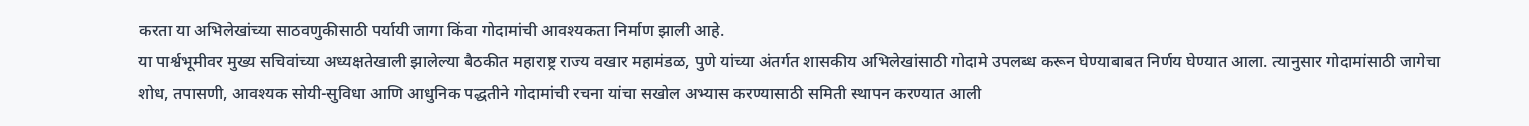करता या अभिलेखांच्या साठवणुकीसाठी पर्यायी जागा किंवा गोदामांची आवश्यकता निर्माण झाली आहे.
या पार्श्वभूमीवर मुख्य सचिवांच्या अध्यक्षतेखाली झालेल्या बैठकीत महाराष्ट्र राज्य वखार महामंडळ, पुणे यांच्या अंतर्गत शासकीय अभिलेखांसाठी गोदामे उपलब्ध करून घेण्याबाबत निर्णय घेण्यात आला. त्यानुसार गोदामांसाठी जागेचा शोध, तपासणी, आवश्यक सोयी-सुविधा आणि आधुनिक पद्धतीने गोदामांची रचना यांचा सखोल अभ्यास करण्यासाठी समिती स्थापन करण्यात आली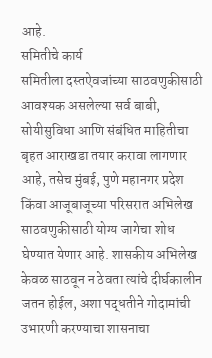आहे.
समितीचे कार्य
समितीला दस्तऐवजांच्या साठवणुकीसाठी आवश्यक असलेल्या सर्व बाबी, सोयीसुविधा आणि संबंधित माहितीचा बृहत आराखडा तयार करावा लागणार आहे, तसेच मुंबई, पुणे महानगर प्रदेश किंवा आजूबाजूच्या परिसरात अभिलेख साठवणुकीसाठी योग्य जागेचा शोध घेण्यात येणार आहे. शासकीय अभिलेख केवळ साठवून न ठेवता त्यांचे दीर्घकालीन जतन होईल, अशा पद्धतीने गोदामांची उभारणी करण्याचा शासनाचा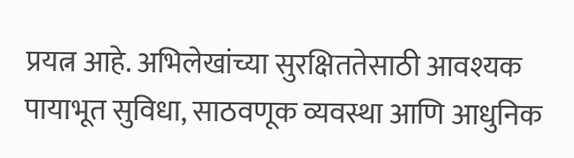प्रयत्न आहे. अभिलेखांच्या सुरक्षिततेसाठी आवश्यक पायाभूत सुविधा, साठवणूक व्यवस्था आणि आधुनिक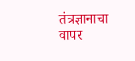तंत्रज्ञानाचा वापर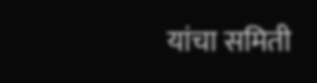यांचा समिती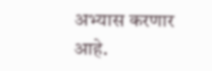अभ्यास करणार आहे.